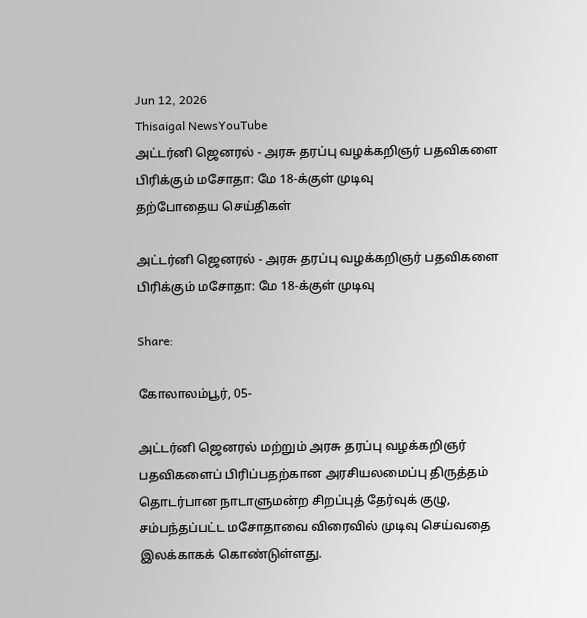Jun 12, 2026
Thisaigal NewsYouTube
அட்டர்னி ஜெனரல் - அரசு தரப்பு வழக்கறிஞர் பதவிகளை பிரிக்கும் மசோதா: மே 18-க்குள் முடிவு
தற்போதைய செய்திகள்

அட்டர்னி ஜெனரல் - அரசு தரப்பு வழக்கறிஞர் பதவிகளை பிரிக்கும் மசோதா: மே 18-க்குள் முடிவு

Share:

கோலாலம்பூர், 05-

அட்டர்னி ஜெனரல் மற்றும் அரசு தரப்பு வழக்கறிஞர் பதவிகளைப் பிரிப்பதற்கான அரசியலமைப்பு திருத்தம் தொடர்பான நாடாளுமன்ற சிறப்புத் தேர்வுக் குழு, சம்பந்தப்பட்ட மசோதாவை விரைவில் முடிவு செய்வதை இலக்காகக் கொண்டுள்ளது.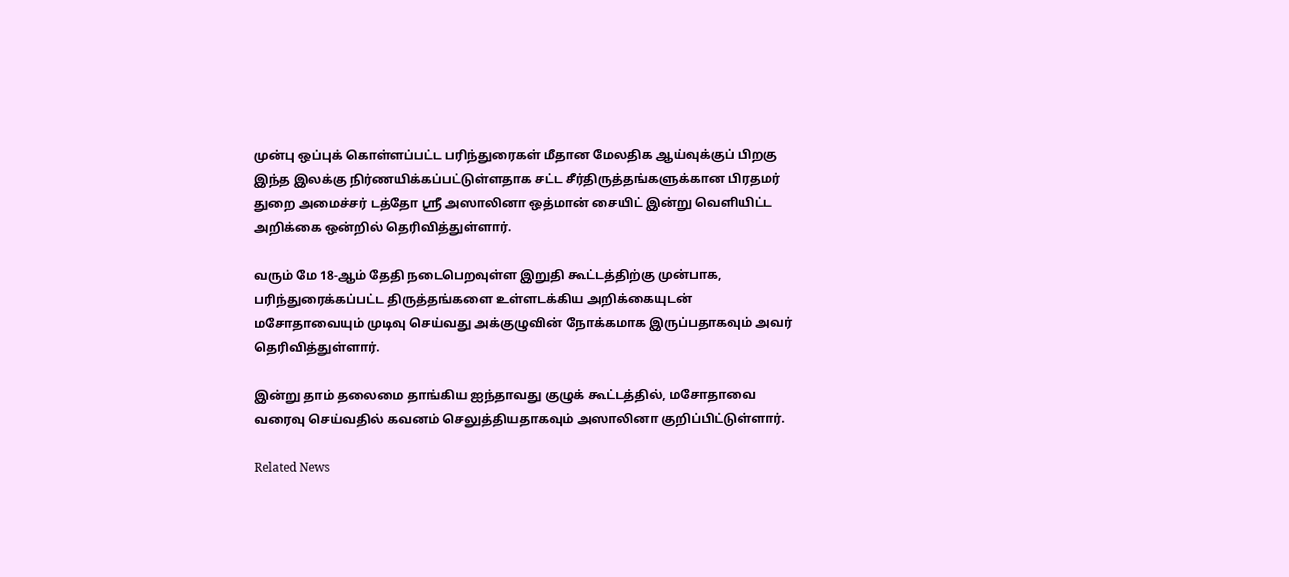முன்பு ஒப்புக் கொள்ளப்பட்ட பரிந்துரைகள் மீதான மேலதிக ஆய்வுக்குப் பிறகு இந்த இலக்கு நிர்ணயிக்கப்பட்டுள்ளதாக சட்ட சீர்திருத்தங்களுக்கான பிரதமர் துறை அமைச்சர் டத்தோ ஸ்ரீ அஸாலினா ஒத்மான் சையிட் இன்று வெளியிட்ட அறிக்கை ஒன்றில் தெரிவித்துள்ளார்.

வரும் மே 18-ஆம் தேதி நடைபெறவுள்ள இறுதி கூட்டத்திற்கு முன்பாக, பரிந்துரைக்கப்பட்ட திருத்தங்களை உள்ளடக்கிய அறிக்கையுடன் மசோதாவையும் முடிவு செய்வது அக்குழுவின் நோக்கமாக இருப்பதாகவும் அவர் தெரிவித்துள்ளார்.

இன்று தாம் தலைமை தாங்கிய ஐந்தாவது குழுக் கூட்டத்தில், மசோதாவை வரைவு செய்வதில் கவனம் செலுத்தியதாகவும் அஸாலினா குறிப்பிட்டுள்ளார்.

Related News